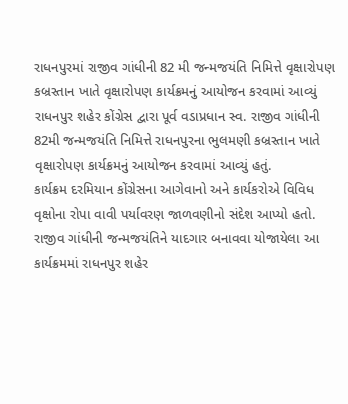રાધનપુરમાં રાજીવ ગાંધીની 82 મી જન્મજયંતિ નિમિત્તે વૃક્ષારોપણ
કબ્રસ્તાન ખાતે વૃક્ષારોપણ કાર્યક્રમનું આયોજન કરવામાં આવ્યું
રાધનપુર શહેર કોંગ્રેસ દ્વારા પૂર્વ વડાપ્રધાન સ્વ. રાજીવ ગાંધીની 82મી જન્મજયંતિ નિમિત્તે રાધનપુરના ભુલમણી કબ્રસ્તાન ખાતે વૃક્ષારોપણ કાર્યક્રમનું આયોજન કરવામાં આવ્યું હતું.
કાર્યક્રમ દરમિયાન કોંગ્રેસના આગેવાનો અને કાર્યકરોએ વિવિધ વૃક્ષોના રોપા વાવી પર્યાવરણ જાળવણીનો સંદેશ આપ્યો હતો. રાજીવ ગાંધીની જન્મજયંતિને યાદગાર બનાવવા યોજાયેલા આ કાર્યક્રમમાં રાધનપુર શહેર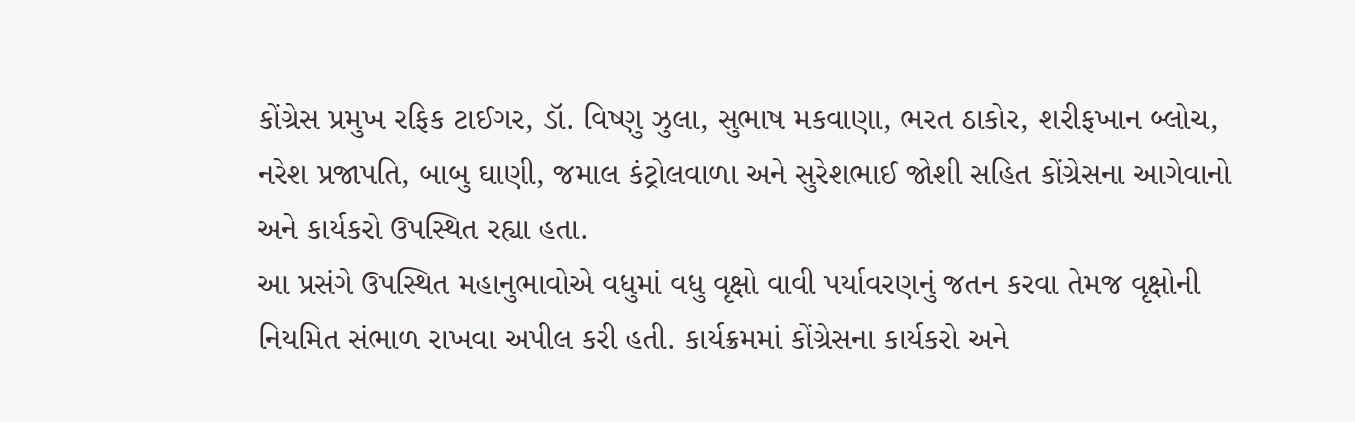કોંગ્રેસ પ્રમુખ રફિક ટાઈગર, ડૉ. વિષ્ણુ ઝુલા, સુભાષ મકવાણા, ભરત ઠાકોર, શરીફખાન બ્લોચ, નરેશ પ્રજાપતિ, બાબુ ઘાણી, જમાલ કંટ્રોલવાળા અને સુરેશભાઈ જોશી સહિત કોંગ્રેસના આગેવાનો અને કાર્યકરો ઉપસ્થિત રહ્યા હતા.
આ પ્રસંગે ઉપસ્થિત મહાનુભાવોએ વધુમાં વધુ વૃક્ષો વાવી પર્યાવરણનું જતન કરવા તેમજ વૃક્ષોની નિયમિત સંભાળ રાખવા અપીલ કરી હતી. કાર્યક્રમમાં કોંગ્રેસના કાર્યકરો અને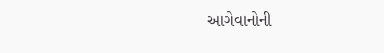આગેવાનોની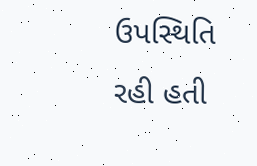ઉપસ્થિતિ રહી હતી